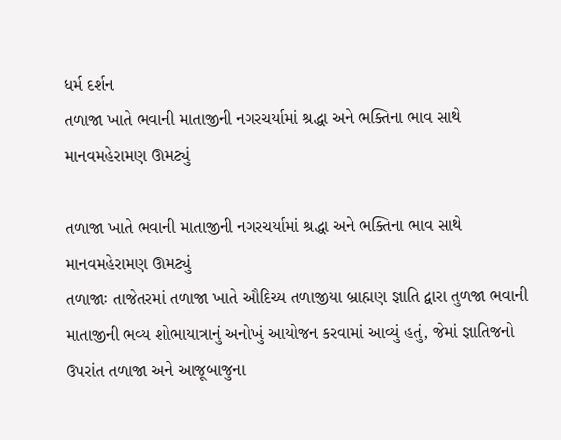ધર્મ દર્શન
તળાજા ખાતે ભવાની માતાજીની નગરચર્યામાં શ્રદ્ધા અને ભક્તિના ભાવ સાથે માનવમહેરામણ ઊમટ્યું

તળાજા ખાતે ભવાની માતાજીની નગરચર્યામાં શ્રદ્ધા અને ભક્તિના ભાવ સાથે માનવમહેરામણ ઊમટ્યું
તળાજાઃ તાજેતરમાં તળાજા ખાતે ઔદિચ્ય તળાજીયા બ્રાહ્મણ જ્ઞાતિ દ્વારા તુળજા ભવાની માતાજીની ભવ્ય શોભાયાત્રાનું અનોખું આયોજન કરવામાં આવ્યું હતું, જેમાં જ્ઞાતિજનો ઉપરાંત તળાજા અને આજૂબાજુના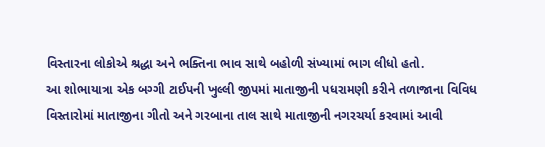વિસ્તારના લોકોએ શ્રદ્ધા અને ભક્તિના ભાવ સાથે બહોળી સંખ્યામાં ભાગ લીધો હતો.
આ શોભાયાત્રા એક બગ્ગી ટાઈપની ખુલ્લી જીપમાં માતાજીની પધરામણી કરીને તળાજાના વિવિધ વિસ્તારોમાં માતાજીના ગીતો અને ગરબાના તાલ સાથે માતાજીની નગરચર્યા કરવામાં આવી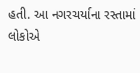હતી. આ નગરચર્યાના રસ્તામાં લોકોએ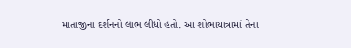માતાજીના દર્શનનો લાભ લીધો હતો. આ શોભાયાત્રામાં તેના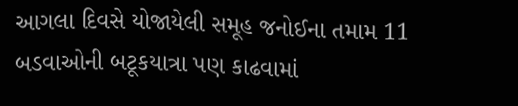આગલા દિવસે યોજાયેલી સમૂહ જનોઈના તમામ 11 બડવાઓની બટૂકયાત્રા પણ કાઢવામાં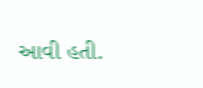આવી હતી.